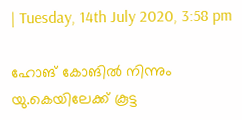| Tuesday, 14th July 2020, 3:58 pm

ഹോങ് കോങില്‍ നിന്നും യു.കെയിലേക്ക് കൂട്ട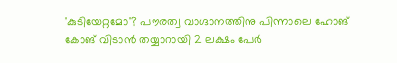'കുടിയേറ്റമോ'? പൗരത്വ വാഗ്ദാനത്തിനു പിന്നാലെ ഹോങ് കോങ് വിടാന്‍ തയ്യാറായി 2 ലക്ഷം പേര്‍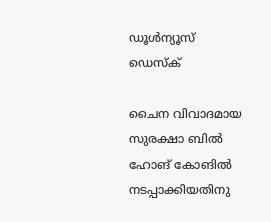ഡൂള്‍ന്യൂസ് ഡെസ്‌ക്

ചൈന വിവാദമായ സുരക്ഷാ ബില്‍ ഹോങ് കോങില്‍ നടപ്പാക്കിയതിനു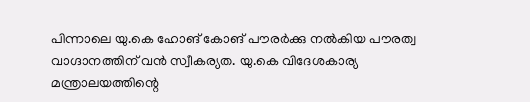പിന്നാലെ യു.കെ ഹോങ് കോങ് പൗരര്‍ക്കു നല്‍കിയ പൗരത്വ വാഗ്ദാനത്തിന് വന്‍ സ്വീകര്യത. യു.കെ വിദേശകാര്യ മന്ത്രാലയത്തിന്റെ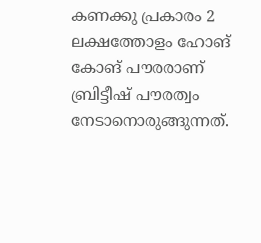കണക്കു പ്രകാരം 2 ലക്ഷത്തോളം ഹോങ് കോങ് പൗരരാണ് ബ്രിട്ടീഷ് പൗരത്വം നേടാനൊരുങ്ങുന്നത്.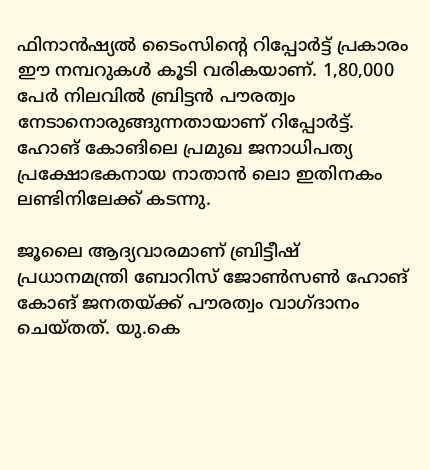ഫിനാന്‍ഷ്യല്‍ ടൈംസിന്റെ റിപ്പോര്‍ട്ട് പ്രകാരം ഈ നമ്പറുകള്‍ കൂടി വരികയാണ്. 1,80,000 പേര്‍ നിലവില്‍ ബ്രിട്ടന്‍ പൗരത്വം നേടാനൊരുങ്ങുന്നതായാണ് റിപ്പോര്‍ട്ട്. ഹോങ് കോങിലെ പ്രമുഖ ജനാധിപത്യ പ്രക്ഷോഭകനായ നാതാന്‍ ലൊ ഇതിനകം ലണ്ടിനിലേക്ക് കടന്നു.

ജൂലൈ ആദ്യവാരമാണ് ബ്രിട്ടീഷ് പ്രധാനമന്ത്രി ബോറിസ് ജോണ്‍സണ്‍ ഹോങ് കോങ് ജനതയ്ക്ക് പൗരത്വം വാഗ്ദാനം ചെയ്തത്. യു.കെ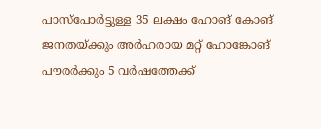പാസ്‌പോര്‍ട്ടുള്ള 35 ലക്ഷം ഹോങ് കോങ് ജനതയ്ക്കും അര്‍ഹരായ മറ്റ് ഹോങ്കോങ് പൗരര്‍ക്കും 5 വര്‍ഷത്തേക്ക്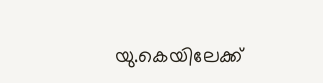യു.കെയിലേക്ക്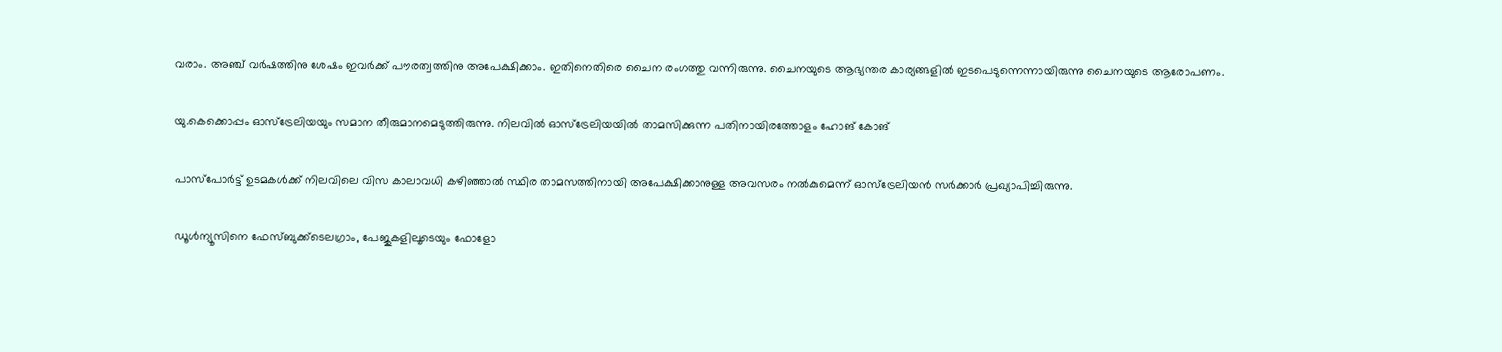വരാം. അഞ്ച് വര്‍ഷത്തിനു ശേഷം ഇവര്‍ക്ക് പൗരത്വത്തിനു അപേക്ഷിക്കാം. ഇതിനെതിരെ ചൈന രംഗത്തു വന്നിരുന്നു. ചൈനയുടെ ആഭ്യന്തര കാര്യങ്ങളില്‍ ഇടപെടുന്നെന്നായിരുന്നു ചൈനയുടെ ആരോപണം.

യു.കെക്കൊപ്പം ഓസ്‌ട്രേലിയയും സമാന തീരുമാനമെടുത്തിരുന്നു. നിലവില്‍ ഓസ്‌ട്രേലിയയില്‍ താമസിക്കുന്ന പതിനായിരത്തോളം ഹോങ് കോങ്

പാസ്‌പോര്‍ട്ട് ഉടമകള്‍ക്ക് നിലവിലെ വിസ കാലാവധി കഴിഞ്ഞാല്‍ സ്ഥിര താമസത്തിനായി അപേക്ഷിക്കാനുള്ള അവസരം നല്‍കുമെന്ന് ഓസ്‌ട്രേലിയന്‍ സര്‍ക്കാര്‍ പ്രഖ്യാപിച്ചിരുന്നു.

ഡൂള്‍ന്യൂസിനെ ഫേസ്ബുക്ക്ടെലഗ്രാം, പേജുകളിലൂടെയും ഫോളോ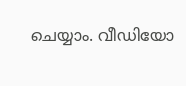ചെയ്യാം. വീഡിയോ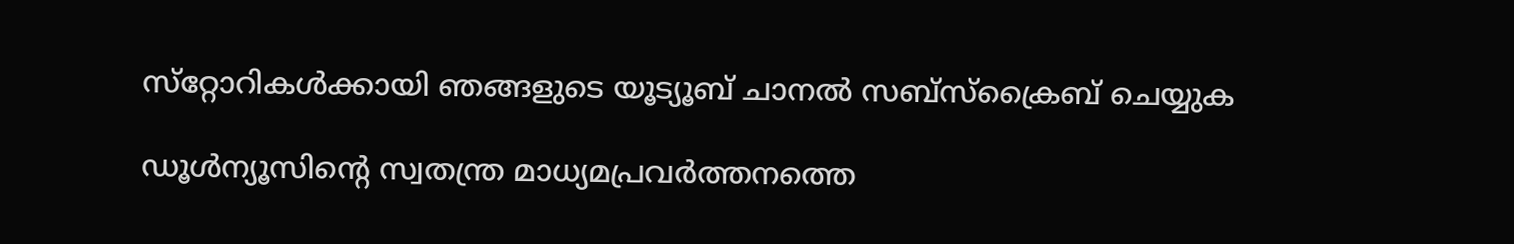സ്‌റ്റോറികള്‍ക്കായി ഞങ്ങളുടെ യൂട്യൂബ് ചാനല്‍ സബ്‌സ്‌ക്രൈബ് ചെയ്യുക

ഡൂള്‍ന്യൂസിന്റെ സ്വതന്ത്ര മാധ്യമപ്രവര്‍ത്തനത്തെ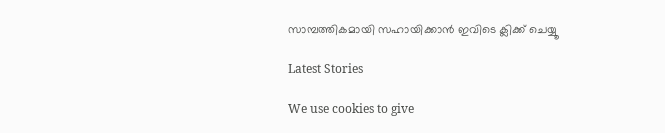സാമ്പത്തികമായി സഹായിക്കാന്‍ ഇവിടെ ക്ലിക്ക് ചെയ്യൂ

Latest Stories

We use cookies to give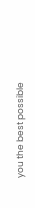you the best possible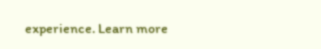experience. Learn more